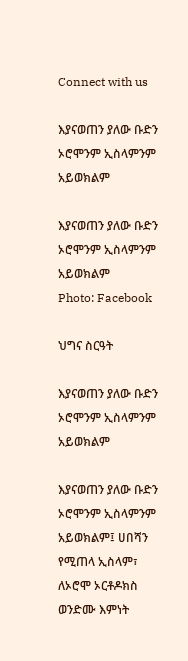Connect with us

እያናወጠን ያለው ቡድን ኦሮሞንም ኢስላምንም አይወክልም

እያናወጠን ያለው ቡድን ኦሮሞንም ኢስላምንም አይወክልም
Photo: Facebook

ህግና ስርዓት

እያናወጠን ያለው ቡድን ኦሮሞንም ኢስላምንም አይወክልም

እያናወጠን ያለው ቡድን ኦሮሞንም ኢስላምንም አይወክልም፤ ሀበሻን የሚጠላ ኢስላም፣ ለኦሮሞ ኦርቶዶክስ ወንድሙ እምነት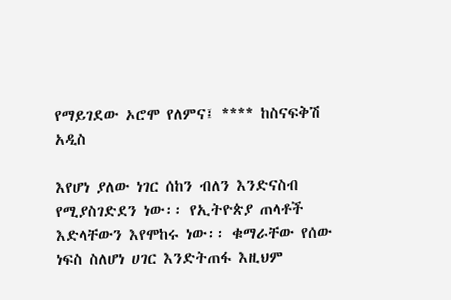የማይገደው ኦሮሞ የለምና፤ **** ከስናፍቅሽ አዲስ

እየሆነ ያለው ነገር ሰከን ብለን እንድናስብ የሚያስገድደን ነው፡፡ የኢትዮጵያ ጠላቶች እድላቸውን እየሞከሩ ነው፡፡ ቁማራቸው የሰው ነፍስ ስለሆነ ሀገር እንድትጠፋ እዚህም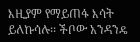እዚያም የማይጠፋ እሳት ይለኩሳሉ፡፡ ችቦው አንዳንዴ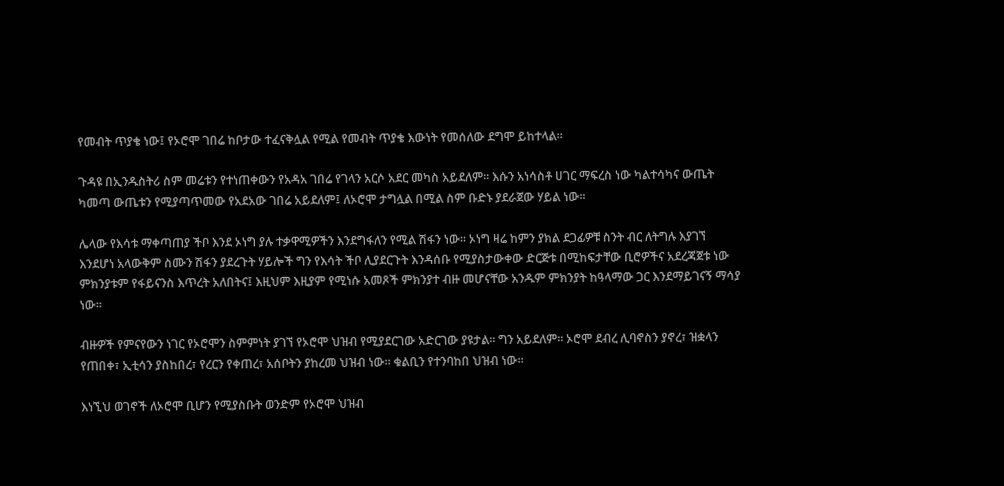የመብት ጥያቄ ነው፤ የኦሮሞ ገበሬ ከቦታው ተፈናቅሏል የሚል የመብት ጥያቄ እውነት የመሰለው ደግሞ ይከተላል፡፡

ጉዳዩ በኢንዱስትሪ ስም መሬቱን የተነጠቀውን የአዳአ ገበሬ የገላን አርሶ አደር መካስ አይደለም፡፡ እሱን አነሳስቶ ሀገር ማፍረስ ነው ካልተሳካና ውጤት ካመጣ ውጤቱን የሚያጣጥመው የአደአው ገበሬ አይደለም፤ ለኦሮሞ ታግሏል በሚል ስም ቡድኑ ያደራጀው ሃይል ነው፡፡

ሌላው የእሳቱ ማቀጣጠያ ችቦ እንደ ኦነግ ያሉ ተቃዋሚዎችን እንደግፋለን የሚል ሽፋን ነው፡፡ ኦነግ ዛሬ ከምን ያክል ደጋፊዎቹ ስንት ብር ለትግሉ እያገኘ እንደሆነ አላውቅም ስሙን ሽፋን ያደረጉት ሃይሎች ግን የእሳት ችቦ ሊያደርጉት እንዳሰቡ የሚያስታውቀው ድርጅቱ በሚከፍታቸው ቢሮዎችና አደረጃጀቱ ነው ምክንያቱም የፋይናንስ እጥረት አለበትና፤ እዚህም እዚያም የሚነሱ አመጾች ምክንያተ ብዙ መሆናቸው አንዱም ምክንያት ከዓላማው ጋር እንደማይገናኝ ማሳያ ነው፡፡

ብዙዎች የምናየውን ነገር የኦሮሞን ስምምነት ያገኘ የኦሮሞ ህዝብ የሚያደርገው አድርገው ያዩታል፡፡ ግን አይደለም፡፡ ኦሮሞ ደብረ ሊባኖስን ያኖረ፣ ዝቋላን የጠበቀ፣ ኢቲሳን ያስከበረ፣ የረርን የቀጠረ፣ አሰቦትን ያከረመ ህዝብ ነው፡፡ ቁልቢን የተንባከበ ህዝብ ነው፡፡

እነኚህ ወገኖች ለኦሮሞ ቢሆን የሚያስቡት ወንድም የኦሮሞ ህዝብ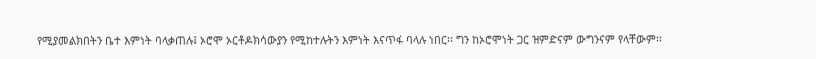የሚያመልክበትን ቤተ እምነት ባላቃጠሉ፤ ኦሮሞ ኦርቶዶክሳውያን የሚከተሉትን እምነት እናጥፋ ባላሉ ነበር፡፡ ግን ከኦሮሞነት ጋር ዝምድናም ውግንናም የላቸውም፡፡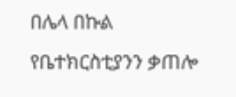በሌላ በኩል የቤተክርስቲያንን ቃጠሎ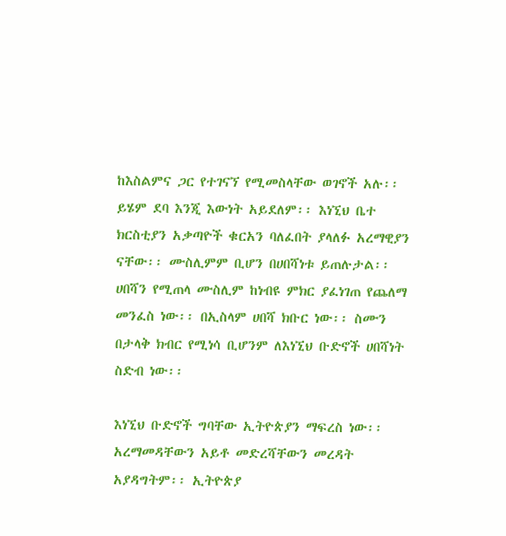ከእስልምና ጋር የተገናኘ የሚመስላቸው ወገኖች አሉ፡፡ ይሄም ደባ እንጂ እውነት አይደለም፡፡ እነኚህ ቤተ ክርስቲያን አቃጣዮች ቁርአን ባለፈበት ያላለፉ አረማዊያን ናቸው፡፡ ሙስሊምም ቢሆን በሀበሻነቱ ይጠሉታል፡፡ ሀበሻን የሚጠላ ሙስሊም ከነብዩ ምክር ያፈነገጠ የጨለማ መንፈስ ነው፡፡ በኢስላም ሀበሻ ክቡር ነው፡፡ ስሙን በታላቅ ክብር የሚነሳ ቢሆንም ለእነኚህ ቡድኖች ሀበሻነት ስድብ ነው፡፡

እነኚህ ቡድኖች ግባቸው ኢትዮጵያን ማፍረስ ነው፡፡ አረማመዳቸውን አይቶ መድረሻቸውን መረዳት አያዳግትም፡፡ ኢትዮጵያ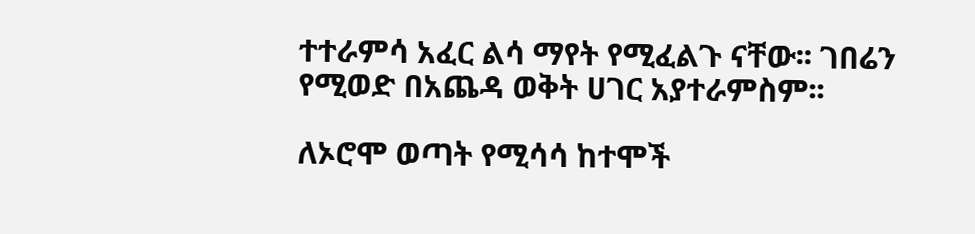ተተራምሳ አፈር ልሳ ማየት የሚፈልጉ ናቸው፡፡ ገበሬን የሚወድ በአጨዳ ወቅት ሀገር አያተራምስም፡፡

ለኦሮሞ ወጣት የሚሳሳ ከተሞች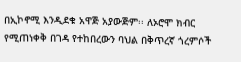በኢኮኖሚ እንዲደቁ አዋጅ አያውጅም፡፡ ለኦሮሞ ክብር የሚጠነቀቅ በገዳ የተከበረውን ባህል በቅጥረኛ ጎረምሶች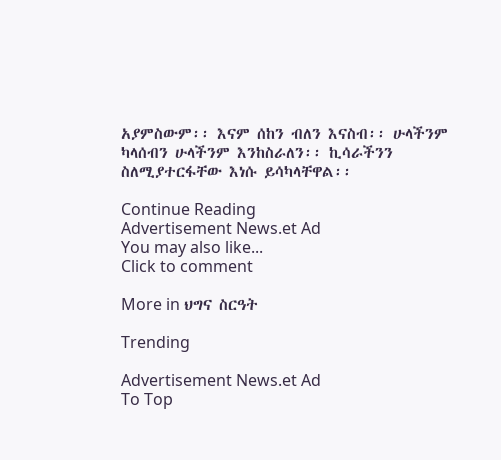አያምስውም፡፡ እናም ሰከን ብለን እናስብ፡፡ ሁላችንም ካላሰብን ሁላችንም እንከስራለን፡፡ ኪሳራችንን ስለሚያተርፋቸው እነሱ ይሳካላቸዋል፡፡

Continue Reading
Advertisement News.et Ad
You may also like...
Click to comment

More in ህግና ስርዓት

Trending

Advertisement News.et Ad
To Top